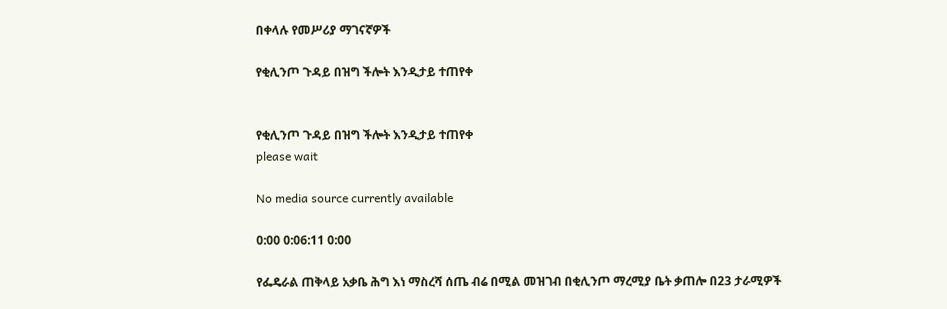በቀላሉ የመሥሪያ ማገናኛዎች

የቂሊንጦ ጉዳይ በዝግ ችሎት እንዲታይ ተጠየቀ


የቂሊንጦ ጉዳይ በዝግ ችሎት እንዲታይ ተጠየቀ
please wait

No media source currently available

0:00 0:06:11 0:00

የፌዴራል ጠቅላይ አቃቤ ሕግ እነ ማስረሻ ሰጤ ብሬ በሚል መዝገብ በቂሊንጦ ማረሚያ ቤት ቃጠሎ በ23 ታራሚዎች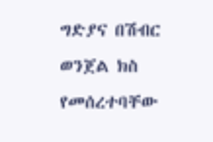ግድያና በሽብር ወንጀል ክስ የመሰረተባቸው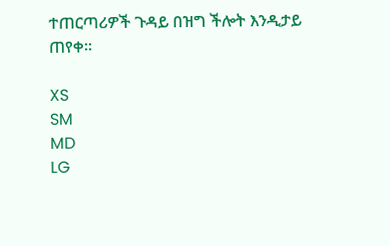ተጠርጣሪዎች ጉዳይ በዝግ ችሎት እንዲታይ ጠየቀ፡፡

XS
SM
MD
LG